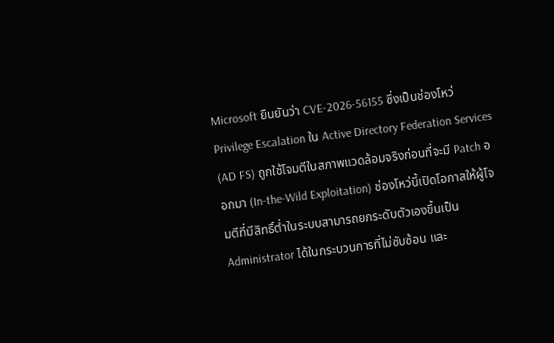Microsoft ยืนยันว่า CVE-2026-56155 ซึ่งเป็นช่องโหว่ Privilege Escalation ใน Active Directory Federation Services (AD FS) ถูกใช้โจมตีในสภาพแวดล้อมจริงก่อนที่จะมี Patch ออกมา (In-the-Wild Exploitation) ช่องโหว่นี้เปิดโอกาสให้ผู้โจมตีที่มีสิทธิ์ต่ำในระบบสามารถยกระดับตัวเองขึ้นเป็น Administrator ได้ในกระบวนการที่ไม่ซับซ้อน และ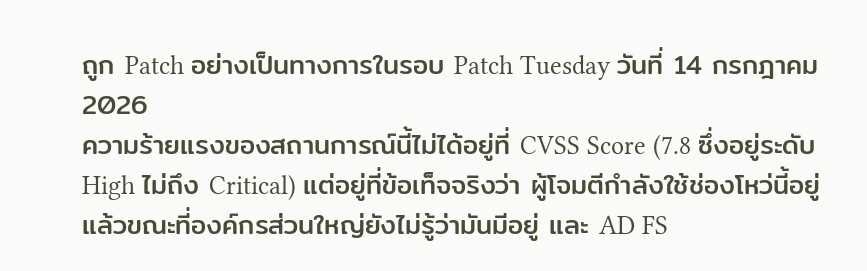ถูก Patch อย่างเป็นทางการในรอบ Patch Tuesday วันที่ 14 กรกฎาคม 2026
ความร้ายแรงของสถานการณ์นี้ไม่ได้อยู่ที่ CVSS Score (7.8 ซึ่งอยู่ระดับ High ไม่ถึง Critical) แต่อยู่ที่ข้อเท็จจริงว่า ผู้โจมตีกำลังใช้ช่องโหว่นี้อยู่แล้วขณะที่องค์กรส่วนใหญ่ยังไม่รู้ว่ามันมีอยู่ และ AD FS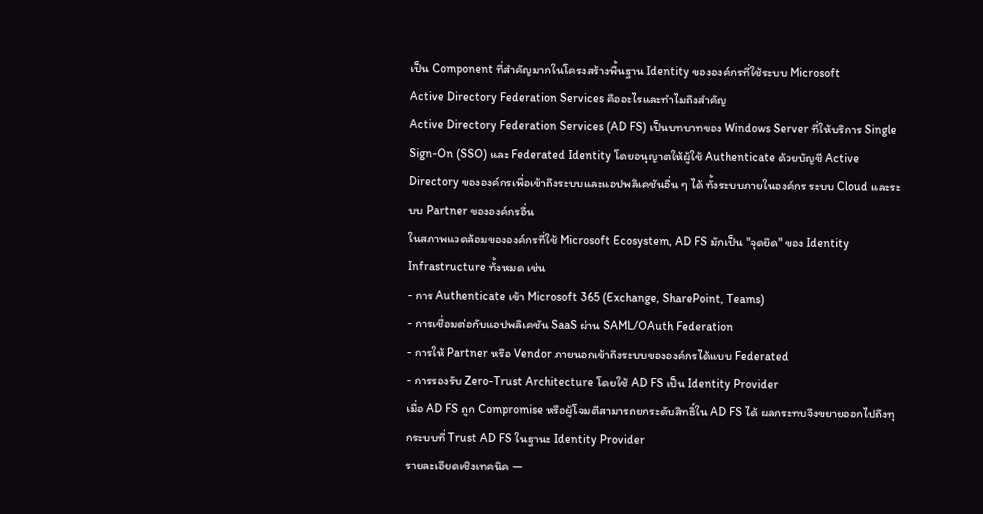เป็น Component ที่สำคัญมากในโครงสร้างพื้นฐาน Identity ขององค์กรที่ใช้ระบบ Microsoft
Active Directory Federation Services คืออะไรและทำไมถึงสำคัญ
Active Directory Federation Services (AD FS) เป็นบทบาทของ Windows Server ที่ให้บริการ Single Sign-On (SSO) และ Federated Identity โดยอนุญาตให้ผู้ใช้ Authenticate ด้วยบัญชี Active Directory ขององค์กรเพื่อเข้าถึงระบบและแอปพลิเคชันอื่น ๆ ได้ ทั้งระบบภายในองค์กร ระบบ Cloud และระบบ Partner ขององค์กรอื่น
ในสภาพแวดล้อมขององค์กรที่ใช้ Microsoft Ecosystem, AD FS มักเป็น "จุดยึด" ของ Identity Infrastructure ทั้งหมด เช่น
- การ Authenticate เข้า Microsoft 365 (Exchange, SharePoint, Teams)
- การเชื่อมต่อกับแอปพลิเคชัน SaaS ผ่าน SAML/OAuth Federation
- การให้ Partner หรือ Vendor ภายนอกเข้าถึงระบบขององค์กรได้แบบ Federated
- การรองรับ Zero-Trust Architecture โดยใช้ AD FS เป็น Identity Provider
เมื่อ AD FS ถูก Compromise หรือผู้โจมตีสามารถยกระดับสิทธิ์ใน AD FS ได้ ผลกระทบจึงขยายออกไปถึงทุกระบบที่ Trust AD FS ในฐานะ Identity Provider
รายละเอียดเชิงเทคนิค —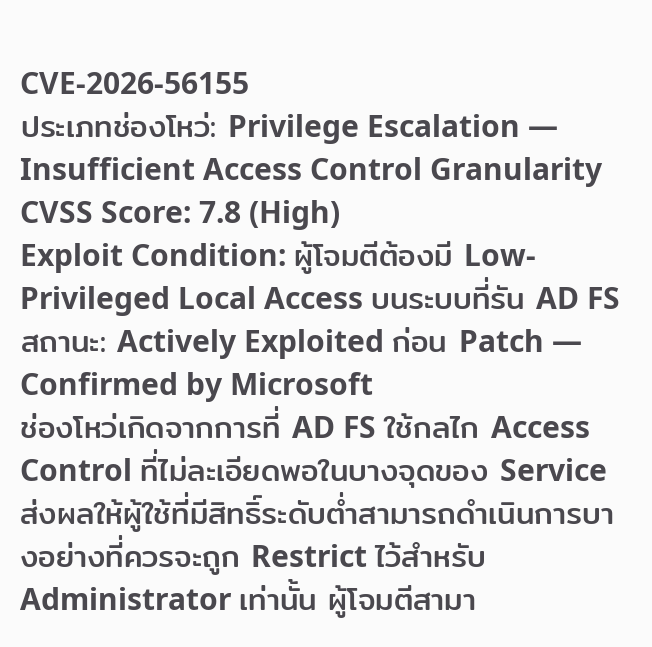CVE-2026-56155
ประเภทช่องโหว่: Privilege Escalation — Insufficient Access Control Granularity
CVSS Score: 7.8 (High)
Exploit Condition: ผู้โจมตีต้องมี Low-Privileged Local Access บนระบบที่รัน AD FS
สถานะ: Actively Exploited ก่อน Patch — Confirmed by Microsoft
ช่องโหว่เกิดจากการที่ AD FS ใช้กลไก Access Control ที่ไม่ละเอียดพอในบางจุดของ Service ส่งผลให้ผู้ใช้ที่มีสิทธิ์ระดับต่ำสามารถดำเนินการบางอย่างที่ควรจะถูก Restrict ไว้สำหรับ Administrator เท่านั้น ผู้โจมตีสามา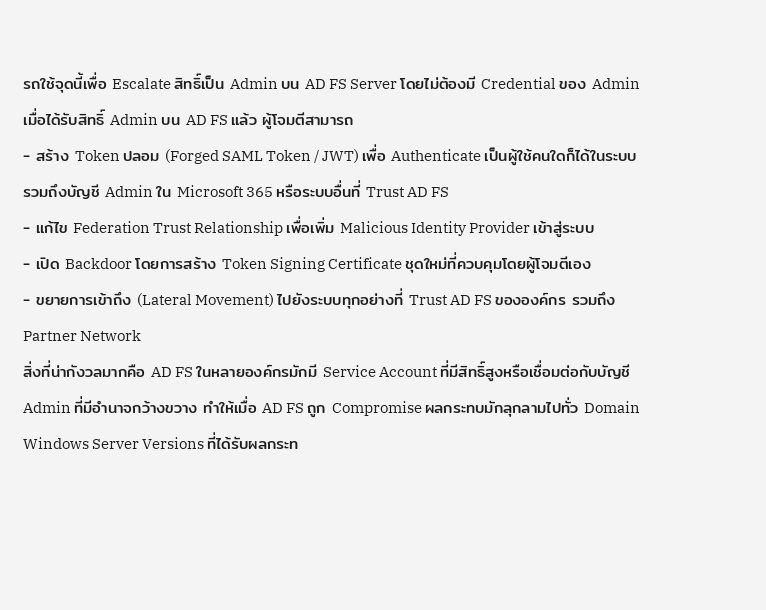รถใช้จุดนี้เพื่อ Escalate สิทธิ์เป็น Admin บน AD FS Server โดยไม่ต้องมี Credential ของ Admin
เมื่อได้รับสิทธิ์ Admin บน AD FS แล้ว ผู้โจมตีสามารถ
- สร้าง Token ปลอม (Forged SAML Token / JWT) เพื่อ Authenticate เป็นผู้ใช้คนใดก็ได้ในระบบ รวมถึงบัญชี Admin ใน Microsoft 365 หรือระบบอื่นที่ Trust AD FS
- แก้ไข Federation Trust Relationship เพื่อเพิ่ม Malicious Identity Provider เข้าสู่ระบบ
- เปิด Backdoor โดยการสร้าง Token Signing Certificate ชุดใหม่ที่ควบคุมโดยผู้โจมตีเอง
- ขยายการเข้าถึง (Lateral Movement) ไปยังระบบทุกอย่างที่ Trust AD FS ขององค์กร รวมถึง Partner Network
สิ่งที่น่ากังวลมากคือ AD FS ในหลายองค์กรมักมี Service Account ที่มีสิทธิ์สูงหรือเชื่อมต่อกับบัญชี Admin ที่มีอำนาจกว้างขวาง ทำให้เมื่อ AD FS ถูก Compromise ผลกระทบมักลุกลามไปทั่ว Domain
Windows Server Versions ที่ได้รับผลกระท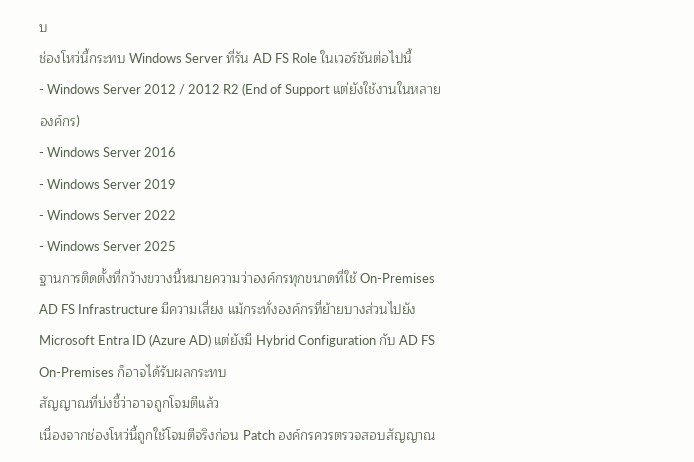บ
ช่องโหว่นี้กระทบ Windows Server ที่รัน AD FS Role ในเวอร์ชันต่อไปนี้
- Windows Server 2012 / 2012 R2 (End of Support แต่ยังใช้งานในหลายองค์กร)
- Windows Server 2016
- Windows Server 2019
- Windows Server 2022
- Windows Server 2025
ฐานการติดตั้งที่กว้างขวางนี้หมายความว่าองค์กรทุกขนาดที่ใช้ On-Premises AD FS Infrastructure มีความเสี่ยง แม้กระทั่งองค์กรที่ย้ายบางส่วนไปยัง Microsoft Entra ID (Azure AD) แต่ยังมี Hybrid Configuration กับ AD FS On-Premises ก็อาจได้รับผลกระทบ
สัญญาณที่บ่งชี้ว่าอาจถูกโจมตีแล้ว
เนื่องจากช่องโหว่นี้ถูกใช้โจมตีจริงก่อน Patch องค์กรควรตรวจสอบสัญญาณ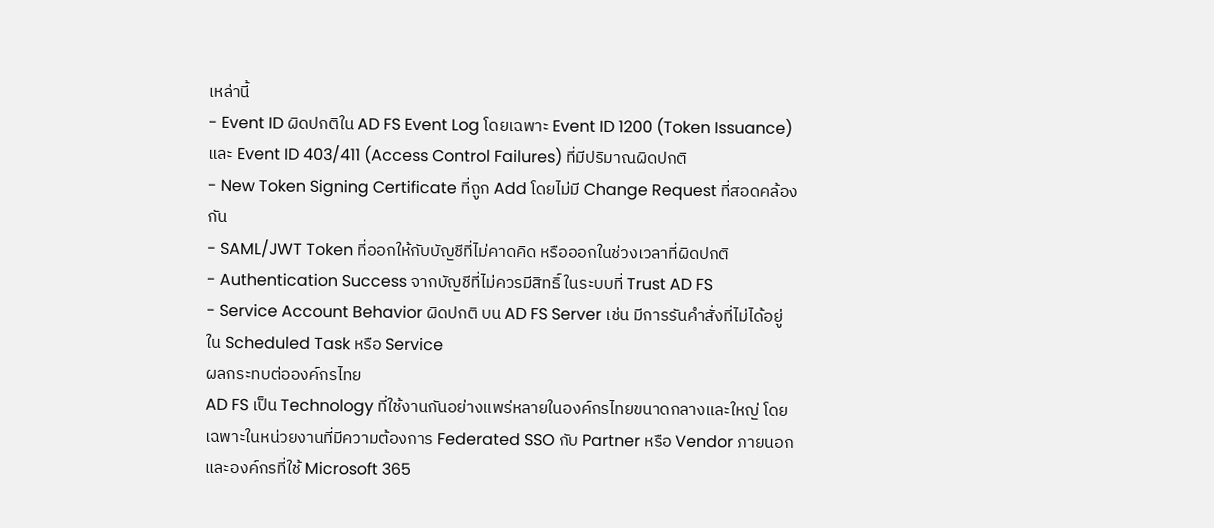เหล่านี้
- Event ID ผิดปกติใน AD FS Event Log โดยเฉพาะ Event ID 1200 (Token Issuance) และ Event ID 403/411 (Access Control Failures) ที่มีปริมาณผิดปกติ
- New Token Signing Certificate ที่ถูก Add โดยไม่มี Change Request ที่สอดคล้องกัน
- SAML/JWT Token ที่ออกให้กับบัญชีที่ไม่คาดคิด หรือออกในช่วงเวลาที่ผิดปกติ
- Authentication Success จากบัญชีที่ไม่ควรมีสิทธิ์ ในระบบที่ Trust AD FS
- Service Account Behavior ผิดปกติ บน AD FS Server เช่น มีการรันคำสั่งที่ไม่ได้อยู่ใน Scheduled Task หรือ Service
ผลกระทบต่อองค์กรไทย
AD FS เป็น Technology ที่ใช้งานกันอย่างแพร่หลายในองค์กรไทยขนาดกลางและใหญ่ โดยเฉพาะในหน่วยงานที่มีความต้องการ Federated SSO กับ Partner หรือ Vendor ภายนอก และองค์กรที่ใช้ Microsoft 365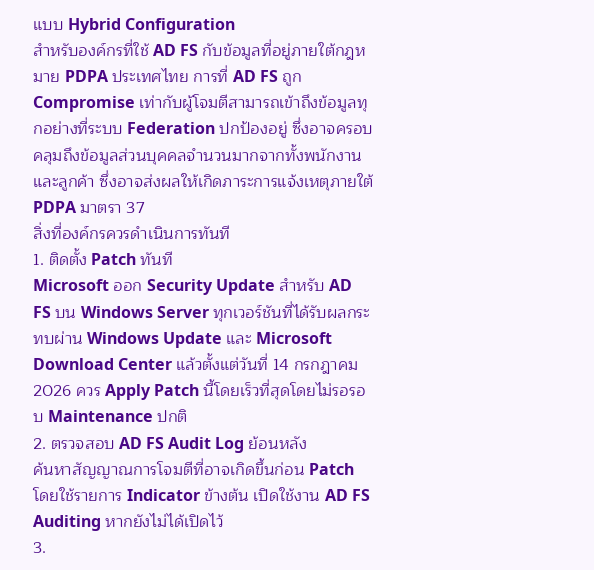แบบ Hybrid Configuration
สำหรับองค์กรที่ใช้ AD FS กับข้อมูลที่อยู่ภายใต้กฎหมาย PDPA ประเทศไทย การที่ AD FS ถูก Compromise เท่ากับผู้โจมตีสามารถเข้าถึงข้อมูลทุกอย่างที่ระบบ Federation ปกป้องอยู่ ซึ่งอาจครอบคลุมถึงข้อมูลส่วนบุคคลจำนวนมากจากทั้งพนักงานและลูกค้า ซึ่งอาจส่งผลให้เกิดภาระการแจ้งเหตุภายใต้ PDPA มาตรา 37
สิ่งที่องค์กรควรดำเนินการทันที
1. ติดตั้ง Patch ทันที
Microsoft ออก Security Update สำหรับ AD FS บน Windows Server ทุกเวอร์ชันที่ได้รับผลกระทบผ่าน Windows Update และ Microsoft Download Center แล้วตั้งแต่วันที่ 14 กรกฎาคม 2026 ควร Apply Patch นี้โดยเร็วที่สุดโดยไม่รอรอบ Maintenance ปกติ
2. ตรวจสอบ AD FS Audit Log ย้อนหลัง
ค้นหาสัญญาณการโจมตีที่อาจเกิดขึ้นก่อน Patch โดยใช้รายการ Indicator ข้างต้น เปิดใช้งาน AD FS Auditing หากยังไม่ได้เปิดไว้
3.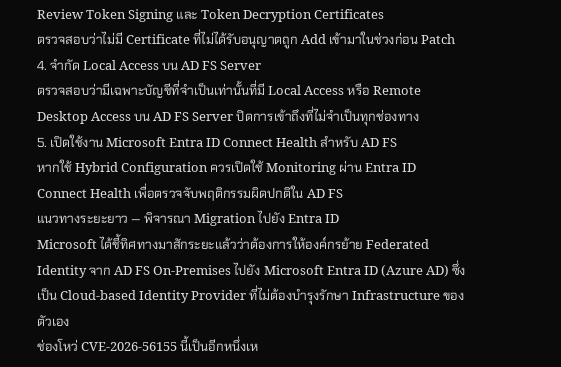Review Token Signing และ Token Decryption Certificates
ตรวจสอบว่าไม่มี Certificate ที่ไม่ได้รับอนุญาตถูก Add เข้ามาในช่วงก่อน Patch
4. จำกัด Local Access บน AD FS Server
ตรวจสอบว่ามีเฉพาะบัญชีที่จำเป็นเท่านั้นที่มี Local Access หรือ Remote Desktop Access บน AD FS Server ปิดการเข้าถึงที่ไม่จำเป็นทุกช่องทาง
5. เปิดใช้งาน Microsoft Entra ID Connect Health สำหรับ AD FS
หากใช้ Hybrid Configuration ควรเปิดใช้ Monitoring ผ่าน Entra ID Connect Health เพื่อตรวจจับพฤติกรรมผิดปกติใน AD FS
แนวทางระยะยาว — พิจารณา Migration ไปยัง Entra ID
Microsoft ได้ชี้ทิศทางมาสักระยะแล้วว่าต้องการให้องค์กรย้าย Federated Identity จาก AD FS On-Premises ไปยัง Microsoft Entra ID (Azure AD) ซึ่งเป็น Cloud-based Identity Provider ที่ไม่ต้องบำรุงรักษา Infrastructure ของตัวเอง
ช่องโหว่ CVE-2026-56155 นี้เป็นอีกหนึ่งเห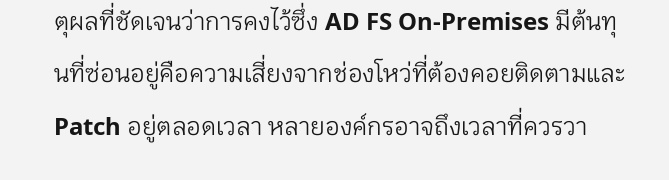ตุผลที่ชัดเจนว่าการคงไว้ซึ่ง AD FS On-Premises มีต้นทุนที่ซ่อนอยู่คือความเสี่ยงจากช่องโหว่ที่ต้องคอยติดตามและ Patch อยู่ตลอดเวลา หลายองค์กรอาจถึงเวลาที่ควรวา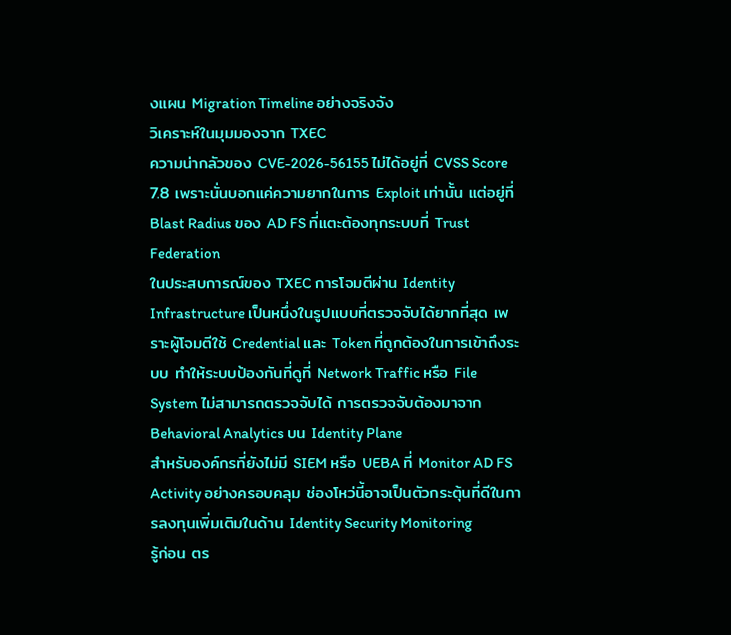งแผน Migration Timeline อย่างจริงจัง
วิเคราะห์ในมุมมองจาก TXEC
ความน่ากลัวของ CVE-2026-56155 ไม่ได้อยู่ที่ CVSS Score 7.8 เพราะนั่นบอกแค่ความยากในการ Exploit เท่านั้น แต่อยู่ที่ Blast Radius ของ AD FS ที่แตะต้องทุกระบบที่ Trust Federation
ในประสบการณ์ของ TXEC การโจมตีผ่าน Identity Infrastructure เป็นหนึ่งในรูปแบบที่ตรวจจับได้ยากที่สุด เพราะผู้โจมตีใช้ Credential และ Token ที่ถูกต้องในการเข้าถึงระบบ ทำให้ระบบป้องกันที่ดูที่ Network Traffic หรือ File System ไม่สามารถตรวจจับได้ การตรวจจับต้องมาจาก Behavioral Analytics บน Identity Plane
สำหรับองค์กรที่ยังไม่มี SIEM หรือ UEBA ที่ Monitor AD FS Activity อย่างครอบคลุม ช่องโหว่นี้อาจเป็นตัวกระตุ้นที่ดีในการลงทุนเพิ่มเติมในด้าน Identity Security Monitoring
รู้ก่อน ตร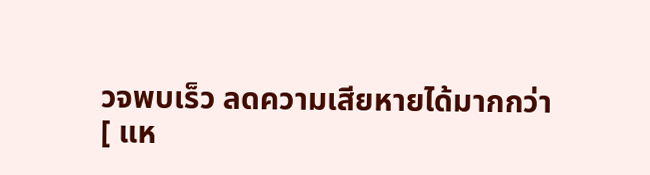วจพบเร็ว ลดความเสียหายได้มากกว่า
[ แห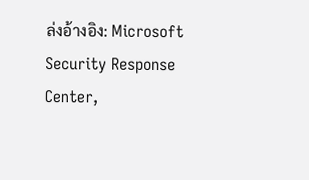ล่งอ้างอิง: Microsoft Security Response Center,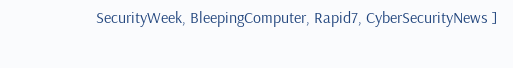SecurityWeek, BleepingComputer, Rapid7, CyberSecurityNews ]